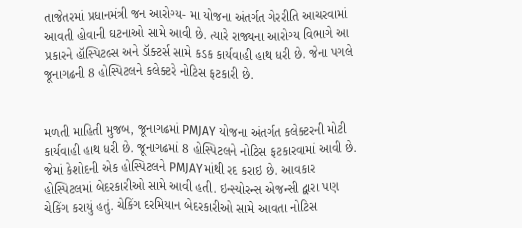તાજેતરમાં પ્રધાનમંત્રી જન આરોગ્ય- મા યોજના અંતર્ગત ગેરરીતિ આચરવામાં આવતી હોવાની ઘટનાઓ સામે આવી છે. ત્યારે રાજ્યના આરોગ્ય વિભાગે આ પ્રકારને હૉસ્પિટલ્સ અને ડૉક્ટર્સ સામે કડક કાર્યવાહી હાથ ધરી છે. જેના પગલે જૂનાગઢની 8 હોસ્પિટલને કલેક્ટરે નોટિસ ફટકારી છે.


મળતી માહિતી મુજબ, જૂનાગઢમાં PMJAY યોજના અંતર્ગત કલેક્ટરની મોટી કાર્યવાહી હાથ ધરી છે. જૂનાગઢમાં 8 હોસ્પિટલને નોટિસ ફટકારવામાં આવી છે. જેમાં કેશોદની એક હોસ્પિટલને PMJAYમાંથી રદ કરાઇ છે. આવકાર હોસ્પિટલમાં બેદરકારીઓ સામે આવી હતી. ઇન્સ્યોરન્સ એજન્સી દ્વારા પણ ચેકિંગ કરાયું હતું. ચેકિંગ દરમિયાન બેદરકારીઓ સામે આવતા નોટિસ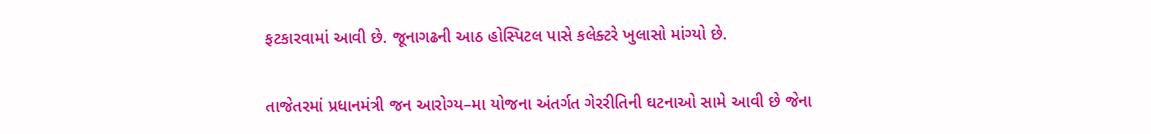ફટકારવામાં આવી છે. જૂનાગઢની આઠ હોસ્પિટલ પાસે કલેક્ટરે ખુલાસો માંગ્યો છે.

તાજેતરમાં પ્રધાનમંત્રી જન આરોગ્ય–મા યોજના અંતર્ગત ગેરરીતિની ઘટનાઓ સામે આવી છે જેના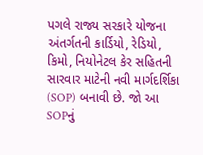પગલે રાજ્ય સરકારે યોજના અંતર્ગતની કાર્ડિયો, રેડિયો, કિમો, નિયોનેટલ કેર સહિતની સારવાર માટેની નવી માર્ગદર્શિકા (SOP) બનાવી છે. જો આ SOPનું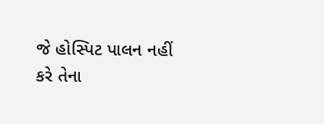જે હોસ્પિટ પાલન નહીં કરે તેના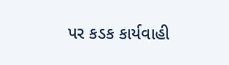પર કડક કાર્યવાહી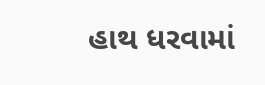હાથ ધરવામાં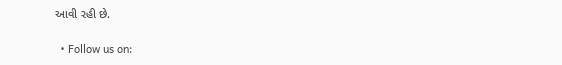આવી રહી છે.

  • Follow us on: